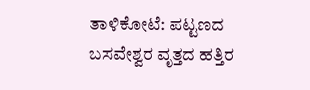ತಾಳಿಕೋಟೆ: ಪಟ್ಟಣದ ಬಸವೇಶ್ವರ ವೃತ್ತದ ಹತ್ತಿರ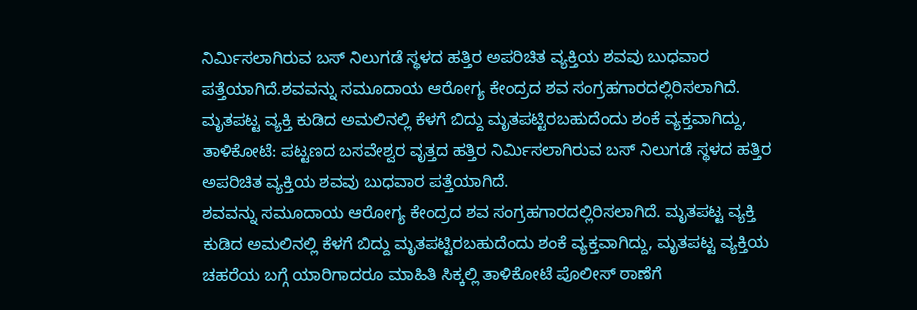ನಿರ್ಮಿಸಲಾಗಿರುವ ಬಸ್ ನಿಲುಗಡೆ ಸ್ಥಳದ ಹತ್ತಿರ ಅಪರಿಚಿತ ವ್ಯಕ್ತಿಯ ಶವವು ಬುಧವಾರ ಪತ್ತೆಯಾಗಿದೆ.ಶವವನ್ನು ಸಮೂದಾಯ ಆರೋಗ್ಯ ಕೇಂದ್ರದ ಶವ ಸಂಗ್ರಹಗಾರದಲ್ಲಿರಿಸಲಾಗಿದೆ. ಮೃತಪಟ್ಟ ವ್ಯಕ್ತಿ ಕುಡಿದ ಅಮಲಿನಲ್ಲಿ ಕೆಳಗೆ ಬಿದ್ದು ಮೃತಪಟ್ಟಿರಬಹುದೆಂದು ಶಂಕೆ ವ್ಯಕ್ತವಾಗಿದ್ದು,
ತಾಳಿಕೋಟೆ: ಪಟ್ಟಣದ ಬಸವೇಶ್ವರ ವೃತ್ತದ ಹತ್ತಿರ ನಿರ್ಮಿಸಲಾಗಿರುವ ಬಸ್ ನಿಲುಗಡೆ ಸ್ಥಳದ ಹತ್ತಿರ ಅಪರಿಚಿತ ವ್ಯಕ್ತಿಯ ಶವವು ಬುಧವಾರ ಪತ್ತೆಯಾಗಿದೆ.
ಶವವನ್ನು ಸಮೂದಾಯ ಆರೋಗ್ಯ ಕೇಂದ್ರದ ಶವ ಸಂಗ್ರಹಗಾರದಲ್ಲಿರಿಸಲಾಗಿದೆ. ಮೃತಪಟ್ಟ ವ್ಯಕ್ತಿ ಕುಡಿದ ಅಮಲಿನಲ್ಲಿ ಕೆಳಗೆ ಬಿದ್ದು ಮೃತಪಟ್ಟಿರಬಹುದೆಂದು ಶಂಕೆ ವ್ಯಕ್ತವಾಗಿದ್ದು, ಮೃತಪಟ್ಟ ವ್ಯಕ್ತಿಯ ಚಹರೆಯ ಬಗ್ಗೆ ಯಾರಿಗಾದರೂ ಮಾಹಿತಿ ಸಿಕ್ಕಲ್ಲಿ ತಾಳಿಕೋಟೆ ಪೊಲೀಸ್ ಠಾಣೆಗೆ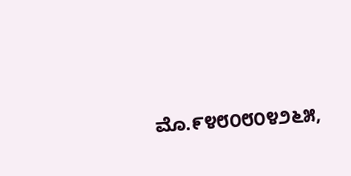ಮೊ.೯೪೮೦೮೦೪೨೬೫,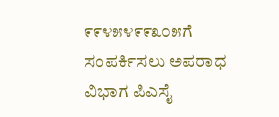೯೯೪೫೪೯೯೩೦೫ಗೆ ಸಂಪರ್ಕಿಸಲು ಅಪರಾಧ ವಿಭಾಗ ಪಿಎಸೈ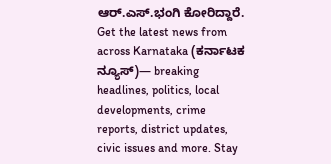ಆರ್.ಎಸ್.ಭಂಗಿ ಕೋರಿದ್ದಾರೆ.
Get the latest news from across Karnataka (ಕರ್ನಾಟಕ ನ್ಯೂಸ್)— breaking headlines, politics, local developments, crime reports, district updates, civic issues and more. Stay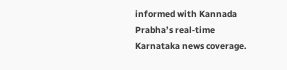informed with Kannada Prabha’s real‑time Karnataka news coverage.